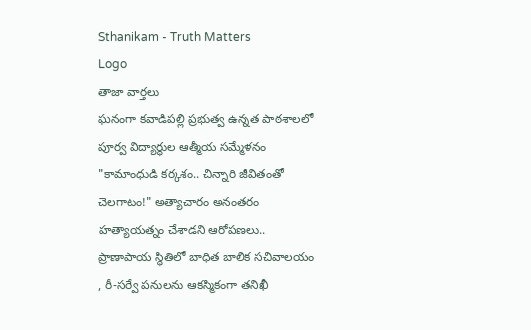Sthanikam - Truth Matters
Logo
తాజా వార్తలు
ఘనంగా కవాడిపల్లి ప్రభుత్వ ఉన్నత పాఠశాలలో పూర్వ విద్యార్థుల ఆత్మీయ సమ్మేళనం "కామాంధుడి కర్కశం.. చిన్నారి జీవితంతో చెలగాటం!" అత్యాచారం అనంతరం హత్యాయత్నం చేశాడని ఆరోపణలు.. ప్రాణాపాయ స్థితిలో బాధిత బాలిక సచివాలయం , రీ-సర్వే పనులను ఆకస్మికంగా తనిఖీ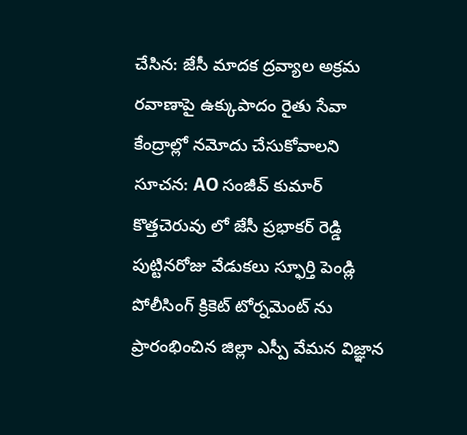చేసిన: జేసీ మాదక ద్రవ్యాల అక్రమ రవాణాపై ఉక్కుపాదం రైతు సేవా కేంద్రాల్లో నమోదు చేసుకోవాలని సూచన: AO సంజీవ్ కుమార్ కొత్తచెరువు లో జేసీ ప్రభాకర్ రెడ్డి పుట్టినరోజు వేడుకలు స్ఫూర్తి పెండ్లి పోలీసింగ్ క్రికెట్ టోర్నమెంట్ ను ప్రారంభించిన జిల్లా ఎస్పీ వేమన విజ్ఞాన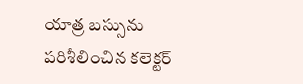యాత్ర బస్సును పరిశీలించిన కలెక్టర్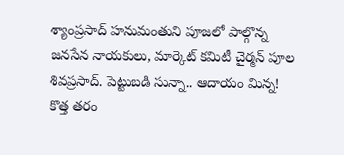శ్యాంప్రసాద్ హనుమంతుని పూజలో పాల్గొన్న జనసేన నాయకులు, మార్కెట్ కమిటీ చైర్మన్ పూల శివప్రసాద్. పెట్టుబడి సున్నా.. ఆదాయం మిన్న! కొత్త తరం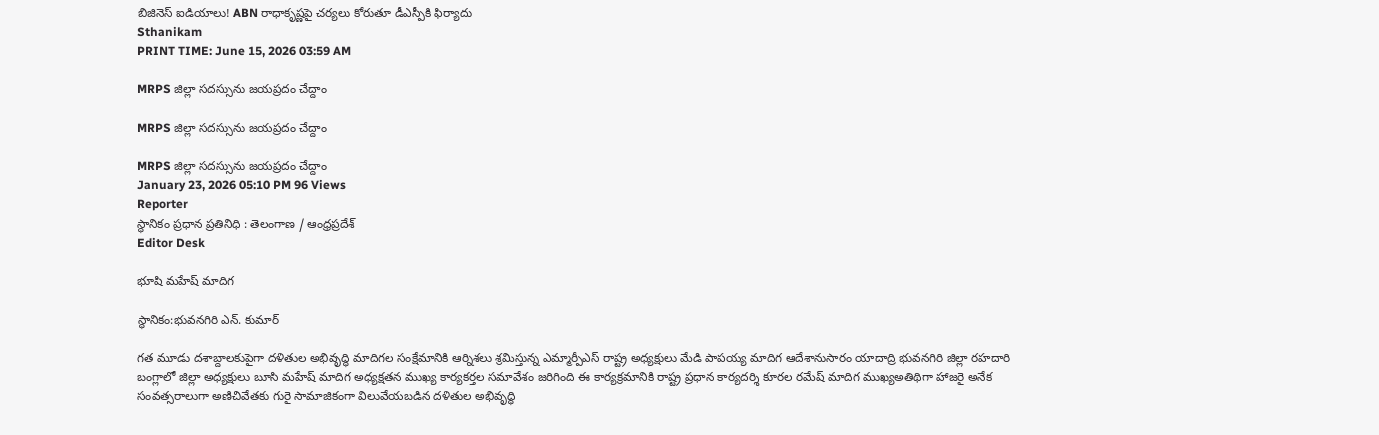బిజినెస్ ఐడియాలు! ABN రాధాకృష్ణపై చర్యలు కోరుతూ డీఎస్పీకి ఫిర్యాదు
Sthanikam
PRINT TIME: June 15, 2026 03:59 AM

MRPS జిల్లా సదస్సును జయప్రదం చేద్దాం

MRPS జిల్లా సదస్సును జయప్రదం చేద్దాం

MRPS జిల్లా సదస్సును జయప్రదం చేద్దాం
January 23, 2026 05:10 PM 96 Views
Reporter
స్థానికం ప్రధాన ప్రతినిధి : తెలంగాణ / ఆంధ్రప్రదేశ్
Editor Desk

భూషి మహేష్ మాదిగ

స్థానికం:భువనగిరి ఎన్. కుమార్

గత మూడు దశాబ్దాలకుపైగా దళితుల అభివృద్ధి మాదిగల సంక్షేమానికి ఆర్నిశలు శ్రమిస్తున్న ఎమ్మార్పీఎస్ రాష్ట్ర అధ్యక్షులు మేడి పాపయ్య మాదిగ ఆదేశానుసారం యాదాద్రి భువనగిరి జిల్లా రహదారి బంగ్లాలో జిల్లా అధ్యక్షులు బూసి మహేష్ మాదిగ అధ్యక్షతన ముఖ్య కార్యకర్తల సమావేశం జరిగింది ఈ కార్యక్రమానికి రాష్ట్ర ప్రధాన కార్యదర్శి కూరల రమేష్ మాదిగ ముఖ్యఅతిథిగా హాజరై అనేక సంవత్సరాలుగా అణిచివేతకు గురై సామాజికంగా విలువేయబడిన దళితుల అభివృద్ధి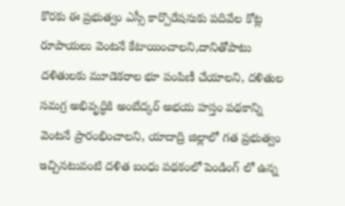కొరకు ఈ ప్రభుత్వం ఎస్సీ కార్పొరేషనుకు పదివేల కోట్ల రూపాయలు వెంటనే కేటాయించాలని,దానితోపాటు దళితులకు మూడెకరాల భూ పంపిణీ చేయాలని, దళితుల సమగ్ర అభివృద్ధికి అంబేద్కర్ అభయ హస్తం పథకాన్ని వెంటనే ప్రారంభించాలని, యాదాద్రి జిల్లాలో గత ప్రభుత్వం ఇచ్చినటువంటి దళిత బంధు పథకంలో పెండింగ్ లో ఉన్న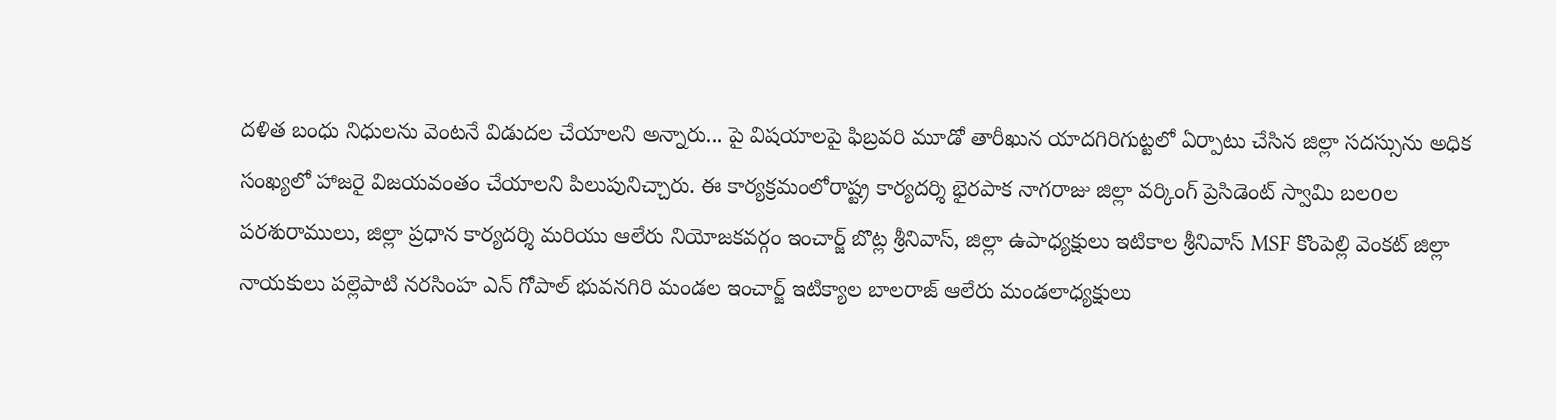దళిత బంధు నిధులను వెంటనే విడుదల చేయాలని అన్నారు... పై విషయాలపై ఫిబ్రవరి మూడో తారీఖున యాదగిరిగుట్టలో ఏర్పాటు చేసిన జిల్లా సదస్సును అధిక సంఖ్యలో హాజరై విజయవంతం చేయాలని పిలుపునిచ్చారు. ఈ కార్యక్రమంలోరాష్ట్ర కార్యదర్శి భైరపాక నాగరాజు జిల్లా వర్కింగ్ ప్రెసిడెంట్ స్వామి బలoల పరశురాములు, జిల్లా ప్రధాన కార్యదర్శి మరియు ఆలేరు నియోజకవర్గం ఇంచార్జ్ బొట్ల శ్రీనివాస్, జిల్లా ఉపాధ్యక్షులు ఇటికాల శ్రీనివాస్ MSF కొంపెల్లి వెంకట్ జిల్లా నాయకులు పల్లెపాటి నరసింహ ఎన్ గోపాల్ భువనగిరి మండల ఇంచార్జ్ ఇటిక్యాల బాలరాజ్ ఆలేరు మండలాధ్యక్షులు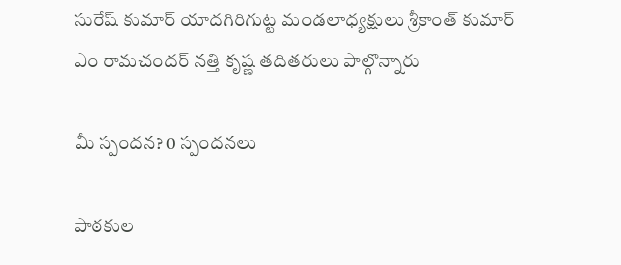సురేష్ కుమార్ యాదగిరిగుట్ట మండలాధ్యక్షులు శ్రీకాంత్ కుమార్ ఎం రామచందర్ నత్తి కృష్ణ తదితరులు పాల్గొన్నారు

మీ స్పందన? 0 స్పందనలు

పాఠకుల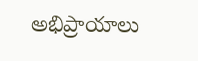అభిప్రాయాలు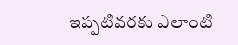ఇప్పటివరకు ఎలాంటి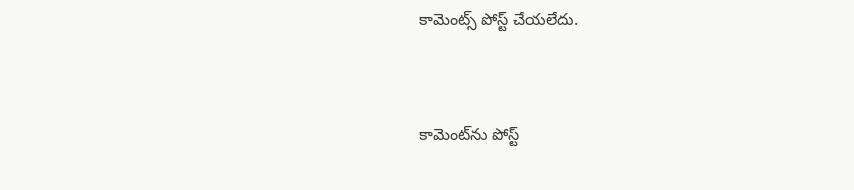కామెంట్స్ పోస్ట్ చేయలేదు.


కామెంట్‌ను పోస్ట్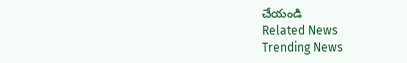చేయండి
Related News
Trending News